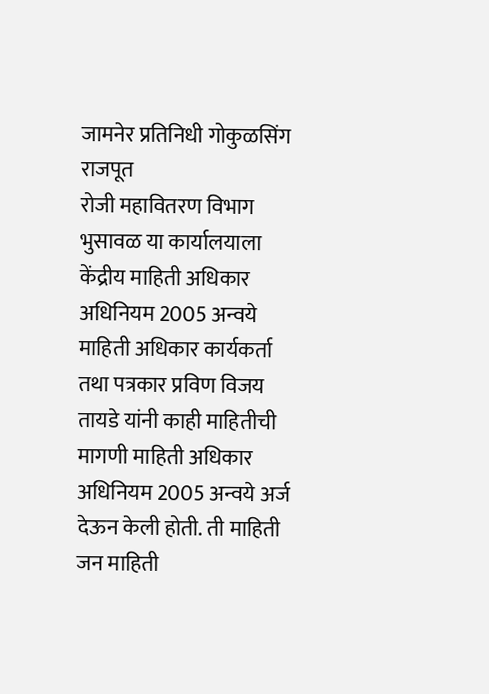जामनेर प्रतिनिधी गोकुळसिंग राजपूत
रोजी महावितरण विभाग भुसावळ या कार्यालयाला केंद्रीय माहिती अधिकार अधिनियम 2005 अन्वये माहिती अधिकार कार्यकर्ता तथा पत्रकार प्रविण विजय तायडे यांनी काही माहितीची मागणी माहिती अधिकार अधिनियम 2005 अन्वये अर्ज देऊन केली होती. ती माहिती जन माहिती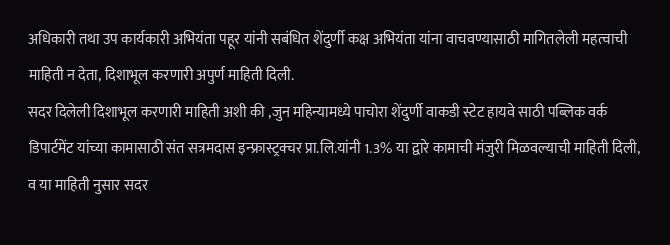अधिकारी तथा उप कार्यकारी अभियंता पहूर यांनी सबंधित शेंदुर्णी कक्ष अभियंता यांना वाचवण्यासाठी मागितलेली महत्वाची माहिती न देता, दिशाभूल करणारी अपुर्ण माहिती दिली.
सदर दिलेली दिशाभूल करणारी माहिती अशी की ,जुन महिन्यामध्ये पाचोरा शेंदुर्णी वाकडी स्टेट हायवे साठी पब्लिक वर्क डिपार्टमेंट यांच्या कामासाठी संत सत्रमदास इन्फ्रास्ट्रक्चर प्रा.लि.यांनी 1.3% या द्वारे कामाची मंजुरी मिळवल्याची माहिती दिली, व या माहिती नुसार सदर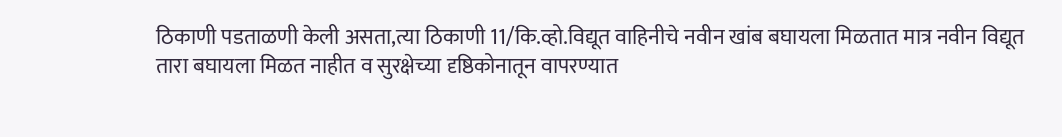ठिकाणी पडताळणी केली असता,त्या ठिकाणी 11/कि.व्हो.विद्यूत वाहिनीचे नवीन खांब बघायला मिळतात मात्र नवीन विद्यूत तारा बघायला मिळत नाहीत व सुरक्षेच्या दृष्ठिकोनातून वापरण्यात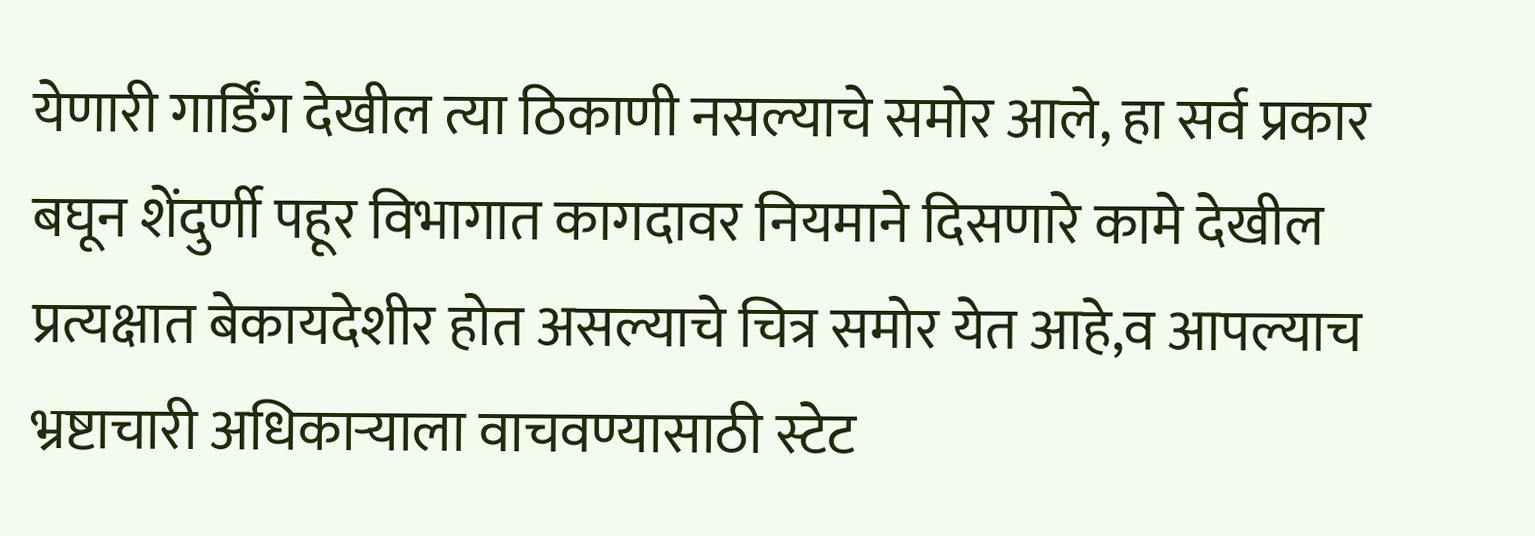येणारी गार्डिंग देखील त्या ठिकाणी नसल्याचे समोर आले, हा सर्व प्रकार बघून शेंदुर्णी पहूर विभागात कागदावर नियमाने दिसणारे कामे देखील प्रत्यक्षात बेकायदेशीर होत असल्याचे चित्र समोर येत आहे,व आपल्याच भ्रष्टाचारी अधिकाऱ्याला वाचवण्यासाठी स्टेट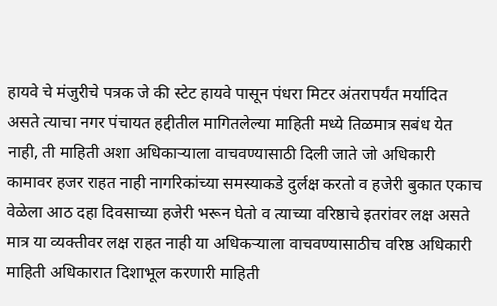हायवे चे मंजुरीचे पत्रक जे की स्टेट हायवे पासून पंधरा मिटर अंतरापर्यंत मर्यादित असते त्याचा नगर पंचायत हद्दीतील मागितलेल्या माहिती मध्ये तिळमात्र सबंध येत नाही, ती माहिती अशा अधिकाऱ्याला वाचवण्यासाठी दिली जाते जो अधिकारी कामावर हजर राहत नाही नागरिकांच्या समस्याकडे दुर्लक्ष करतो व हजेरी बुकात एकाच वेळेला आठ दहा दिवसाच्या हजेरी भरून घेतो व त्याच्या वरिष्ठाचे इतरांवर लक्ष असते मात्र या व्यक्तीवर लक्ष राहत नाही या अधिकऱ्याला वाचवण्यासाठीच वरिष्ठ अधिकारी माहिती अधिकारात दिशाभूल करणारी माहिती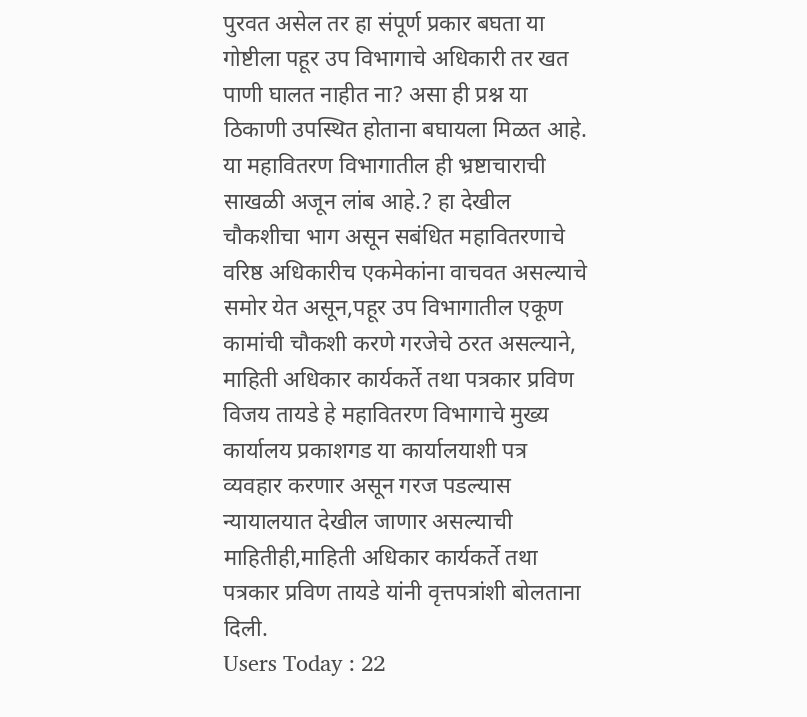पुरवत असेल तर हा संपूर्ण प्रकार बघता या गोष्टीला पहूर उप विभागाचे अधिकारी तर खत पाणी घालत नाहीत ना? असा ही प्रश्न या ठिकाणी उपस्थित होताना बघायला मिळत आहे.
या महावितरण विभागातील ही भ्रष्टाचाराची साखळी अजून लांब आहे.? हा देखील चौकशीचा भाग असून सबंधित महावितरणाचे वरिष्ठ अधिकारीच एकमेकांना वाचवत असल्याचे समोर येत असून,पहूर उप विभागातील एकूण कामांची चौकशी करणे गरजेचे ठरत असल्याने, माहिती अधिकार कार्यकर्ते तथा पत्रकार प्रविण विजय तायडे हे महावितरण विभागाचे मुख्य कार्यालय प्रकाशगड या कार्यालयाशी पत्र व्यवहार करणार असून गरज पडल्यास न्यायालयात देखील जाणार असल्याची माहितीही,माहिती अधिकार कार्यकर्ते तथा पत्रकार प्रविण तायडे यांनी वृत्तपत्रांशी बोलताना दिली.
Users Today : 22